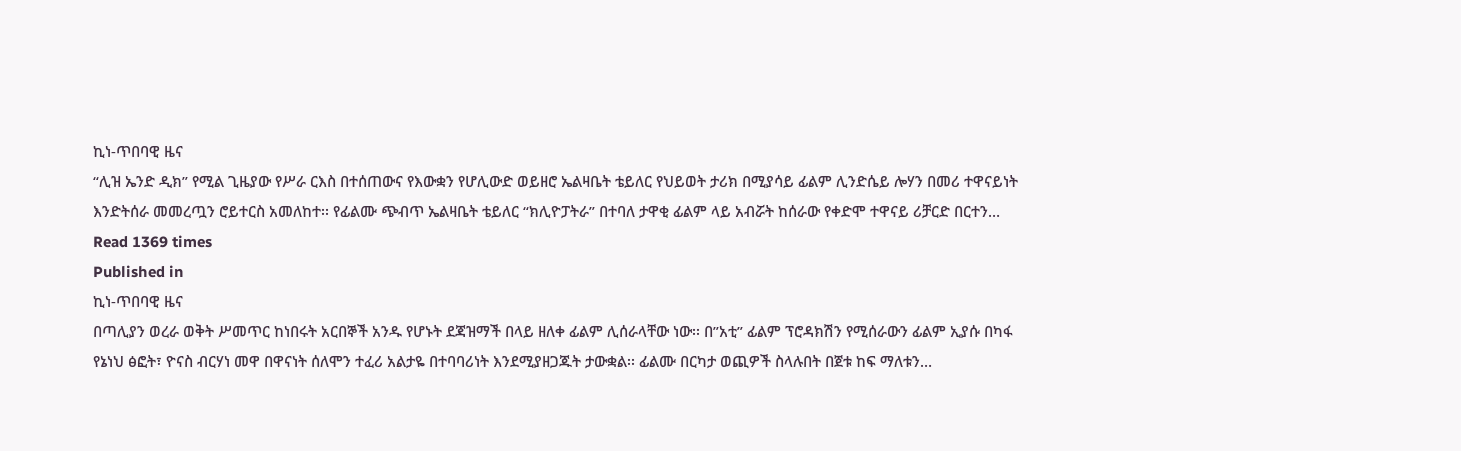ኪነ-ጥበባዊ ዜና
“ሊዝ ኤንድ ዲክ” የሚል ጊዜያው የሥራ ርእስ በተሰጠውና የእውቋን የሆሊውድ ወይዘሮ ኤልዛቤት ቴይለር የህይወት ታሪክ በሚያሳይ ፊልም ሊንድሴይ ሎሃን በመሪ ተዋናይነት እንድትሰራ መመረጧን ሮይተርስ አመለከተ፡፡ የፊልሙ ጭብጥ ኤልዛቤት ቴይለር “ክሊዮፓትራ” በተባለ ታዋቂ ፊልም ላይ አብሯት ከሰራው የቀድሞ ተዋናይ ሪቻርድ በርተን…
Read 1369 times
Published in
ኪነ-ጥበባዊ ዜና
በጣሊያን ወረራ ወቅት ሥመጥር ከነበሩት አርበኞች አንዱ የሆኑት ደጃዝማች በላይ ዘለቀ ፊልም ሊሰራላቸው ነው፡፡ በ”አቲ” ፊልም ፕሮዳክሽን የሚሰራውን ፊልም ኢያሱ በካፋ የኔነህ ፅፎት፣ ዮናስ ብርሃነ መዋ በዋናነት ሰለሞን ተፈሪ አልታዬ በተባባሪነት እንደሚያዘጋጁት ታውቋል፡፡ ፊልሙ በርካታ ወጪዎች ስላሉበት በጀቱ ከፍ ማለቱን…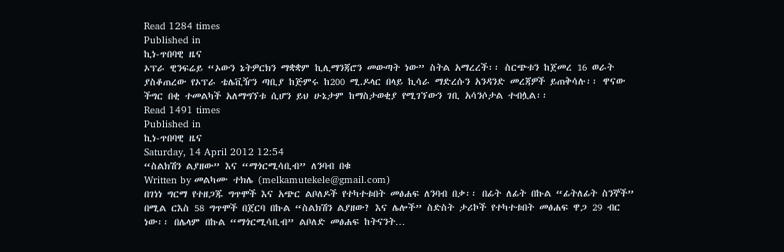Read 1284 times
Published in
ኪነ-ጥበባዊ ዜና
ኦፕራ ዊንፍሬይ “ኦውን ኔትዎርክን ማቋቋም ኪሊማንጃሮን መውጣት ነው” ስትል አማረረች፡፡ ስርጭቱን ከጀመረ 16 ወራት ያስቆጠረው የኦፕራ ቴሌቪዥን ጣቢያ ከጅምሩ ከ200 ሚ.ዶላር በላይ ኪሳራ ማድረሱን አንዳንድ መረጃዎች ይጠቅሳሉ፡፡ ዋናው ችግር በቂ ተመልካች አለማግኘቱ ሲሆን ይህ ሁኔታም ከማስታወቂያ የሚገኘውን ገቢ አሳንሶታል ተብሏል፡፡
Read 1491 times
Published in
ኪነ-ጥበባዊ ዜና
Saturday, 14 April 2012 12:54
“ስልክሽን ልያዘው” እና “ማጎርሚሳቢብ” ለንባብ በቁ
Written by መልካሙ ተክሌ (melkamutekele@gmail.com)
በገነነ ግርማ የተዘጋጁ ግጥሞች እና አጭር ልቦለዶች የተካተቱበት መፅሐፍ ለንባብ በቃ፡፡ በፊት ለፊት በኩል “ፊትለፊት ስንኞች” በሚል ርእስ 58 ግጥሞች በጀርባ በኩል “ስልክሽን ልያዘው? እና ሌሎች” ስድስት ታሪኮች የተካተቱበት መፅሐፍ ዋጋ 29 ብር ነው፡፡ በሌላም በኩል “ማጎርሚሳቢብ” ልቦለድ መፅሐፍ ከትናንት…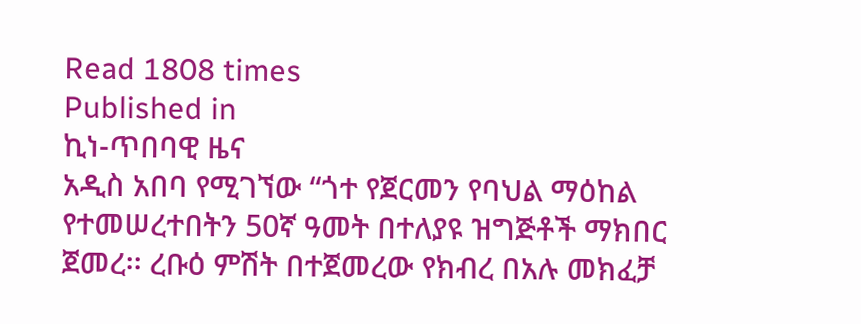Read 1808 times
Published in
ኪነ-ጥበባዊ ዜና
አዲስ አበባ የሚገኘው “ጎተ የጀርመን የባህል ማዕከል የተመሠረተበትን 50ኛ ዓመት በተለያዩ ዝግጅቶች ማክበር ጀመረ፡፡ ረቡዕ ምሽት በተጀመረው የክብረ በአሉ መክፈቻ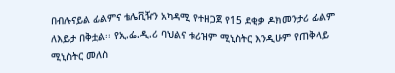በብሉናይል ፊልምና ቴሌቪዥን አካዳሚ የተዘጋጀ የ15 ደቂቃ ዶክመንታሪ ፊልም ለእይታ በቅቷል፡፡ የኢ.ፌ.ዲ.ሪ ባህልና ቱሪዝም ሚኒስትር እንዲሁም የጠቅላይ ሚኒስትር መለስ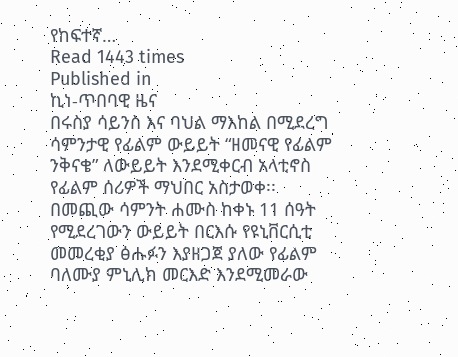የከፍተኛ…
Read 1443 times
Published in
ኪነ-ጥበባዊ ዜና
በሩስያ ሳይንስ እና ባህል ማእከል በሚደረግ ሳምንታዊ የፊልም ውይይት “ዘመናዊ የፊልም ንቅናቄ” ለውይይት እንደሚቀርብ አላቲኖስ የፊልም ሰሪዎች ማህበር አስታወቀ፡፡ በመጪው ሳምንት ሐሙስ ከቀኑ 11 ሰዓት የሚደረገውን ውይይት በርእሱ የዩኒቨርሲቲ መመረቂያ ፅሑፉን እያዘጋጀ ያለው የፊልም ባለሙያ ምኒሊክ መርእድ እንደሚመራው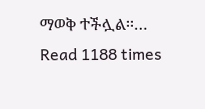ማወቅ ተችሏል፡፡…
Read 1188 times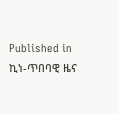Published in
ኪነ-ጥበባዊ ዜና